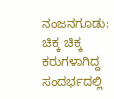ನಂಜನಗೂಡು: ಚಿಕ್ಕ ಚಿಕ್ಕ ಕರುಗಳಾಗಿದ್ದ ಸಂದರ್ಭದಲ್ಲಿ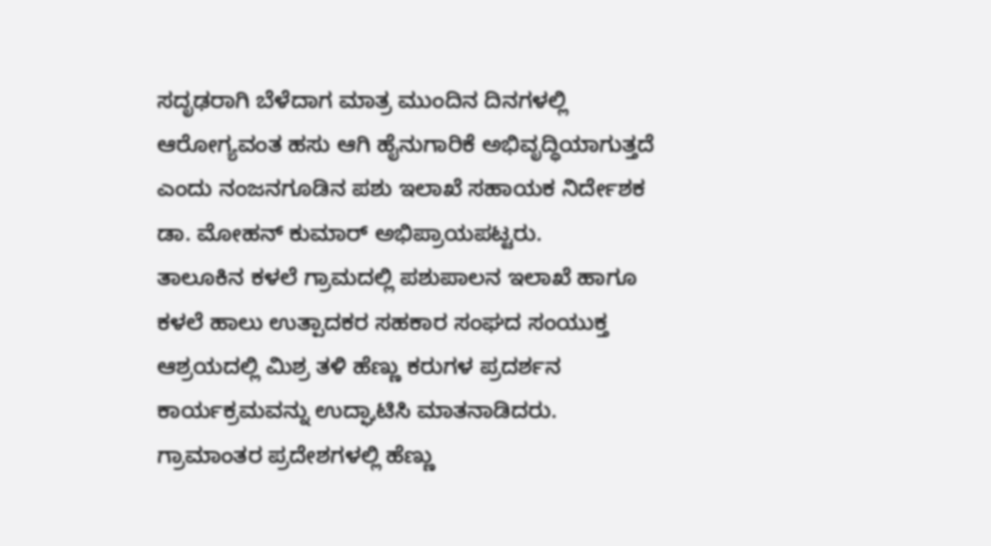ಸದೃಢರಾಗಿ ಬೆಳೆದಾಗ ಮಾತ್ರ ಮುಂದಿನ ದಿನಗಳಲ್ಲಿ ಆರೋಗ್ಯವಂತ ಹಸು ಆಗಿ ಹೈನುಗಾರಿಕೆ ಅಭಿವೃದ್ಧಿಯಾಗುತ್ತದೆ ಎಂದು ನಂಜನಗೂಡಿನ ಪಶು ಇಲಾಖೆ ಸಹಾಯಕ ನಿರ್ದೇಶಕ ಡಾ. ಮೋಹನ್ ಕುಮಾರ್ ಅಭಿಪ್ರಾಯಪಟ್ಟರು.
ತಾಲೂಕಿನ ಕಳಲೆ ಗ್ರಾಮದಲ್ಲಿ ಪಶುಪಾಲನ ಇಲಾಖೆ ಹಾಗೂ ಕಳಲೆ ಹಾಲು ಉತ್ಪಾದಕರ ಸಹಕಾರ ಸಂಘದ ಸಂಯುಕ್ತ ಆಶ್ರಯದಲ್ಲಿ ಮಿಶ್ರ ತಳಿ ಹೆಣ್ಣು ಕರುಗಳ ಪ್ರದರ್ಶನ ಕಾರ್ಯಕ್ರಮವನ್ನು ಉದ್ಘಾಟಿಸಿ ಮಾತನಾಡಿದರು.
ಗ್ರಾಮಾಂತರ ಪ್ರದೇಶಗಳಲ್ಲಿ ಹೆಣ್ಣು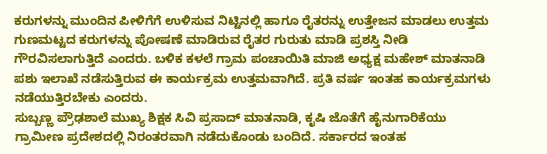ಕರುಗಳನ್ನು ಮುಂದಿನ ಪೀಳಿಗೆಗೆ ಉಳಿಸುವ ನಿಟ್ಟಿನಲ್ಲಿ ಹಾಗೂ ರೈತರನ್ನು ಉತ್ತೇಜನ ಮಾಡಲು ಉತ್ತಮ ಗುಣಮಟ್ಟದ ಕರುಗಳನ್ನು ಪೋಷಣೆ ಮಾಡಿರುವ ರೈತರ ಗುರುತು ಮಾಡಿ ಪ್ರಶಸ್ತಿ ನೀಡಿ ಗೌರವಿಸಲಾಗುತ್ತಿದೆ ಎಂದರು. ಬಳಿಕ ಕಳಲೆ ಗ್ರಾಮ ಪಂಚಾಯಿತಿ ಮಾಜಿ ಅಧ್ಯಕ್ಷ ಮಹೇಶ್ ಮಾತನಾಡಿ ಪಶು ಇಲಾಖೆ ನಡೆಸುತ್ತಿರುವ ಈ ಕಾರ್ಯಕ್ರಮ ಉತ್ತಮವಾಗಿದೆ. ಪ್ರತಿ ವರ್ಷ ಇಂತಹ ಕಾರ್ಯಕ್ರಮಗಳು ನಡೆಯುತ್ತಿರಬೇಕು ಎಂದರು.
ಸುಬ್ಬಣ್ಣ ಪ್ರೌಢಶಾಲೆ ಮುಖ್ಯ ಶಿಕ್ಷಕ ಸಿವಿ ಪ್ರಸಾದ್ ಮಾತನಾಡಿ, ಕೃಷಿ ಜೊತೆಗೆ ಹೈನುಗಾರಿಕೆಯು ಗ್ರಾಮೀಣ ಪ್ರದೇಶದಲ್ಲಿ ನಿರಂತರವಾಗಿ ನಡೆದುಕೊಂಡು ಬಂದಿದೆ. ಸರ್ಕಾರದ ಇಂತಹ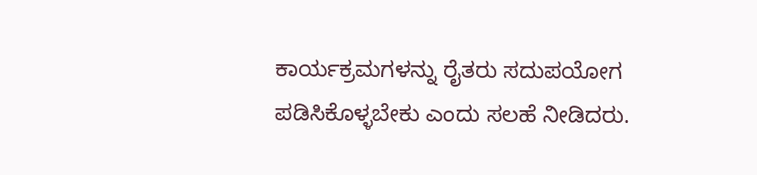ಕಾರ್ಯಕ್ರಮಗಳನ್ನು ರೈತರು ಸದುಪಯೋಗ ಪಡಿಸಿಕೊಳ್ಳಬೇಕು ಎಂದು ಸಲಹೆ ನೀಡಿದರು.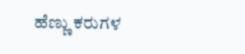ಹೆಣ್ಣು ಕರುಗಳ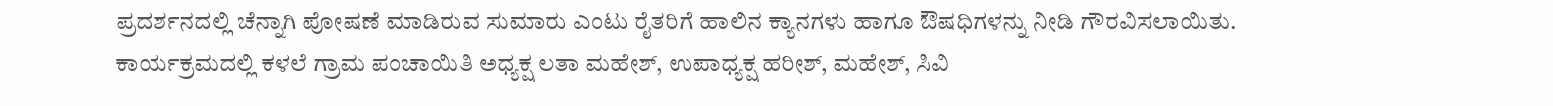ಪ್ರದರ್ಶನದಲ್ಲಿ ಚೆನ್ನಾಗಿ ಪೋಷಣೆ ಮಾಡಿರುವ ಸುಮಾರು ಎಂಟು ರೈತರಿಗೆ ಹಾಲಿನ ಕ್ಯಾನಗಳು ಹಾಗೂ ಔಷಧಿಗಳನ್ನು ನೀಡಿ ಗೌರವಿಸಲಾಯಿತು.
ಕಾರ್ಯಕ್ರಮದಲ್ಲಿ ಕಳಲೆ ಗ್ರಾಮ ಪಂಚಾಯಿತಿ ಅಧ್ಯಕ್ಷ ಲತಾ ಮಹೇಶ್, ಉಪಾಧ್ಯಕ್ಷ ಹರೀಶ್, ಮಹೇಶ್, ಸಿವಿ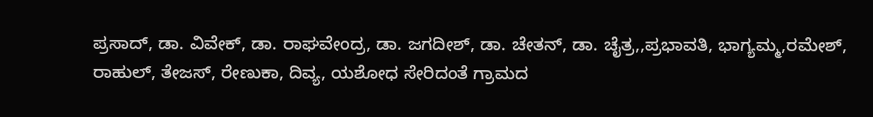ಪ್ರಸಾದ್, ಡಾ. ವಿವೇಕ್, ಡಾ. ರಾಘವೇಂದ್ರ, ಡಾ. ಜಗದೀಶ್, ಡಾ. ಚೇತನ್, ಡಾ. ಚೈತ್ರ,,ಪ್ರಭಾವತಿ, ಭಾಗ್ಯಮ್ಮ,ರಮೇಶ್, ರಾಹುಲ್, ತೇಜಸ್, ರೇಣುಕಾ, ದಿವ್ಯ, ಯಶೋಧ ಸೇರಿದಂತೆ ಗ್ರಾಮದ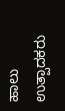ಹಾಲು ಉತ್ಪಾದಕರು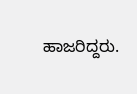ಹಾಜರಿದ್ದರು.